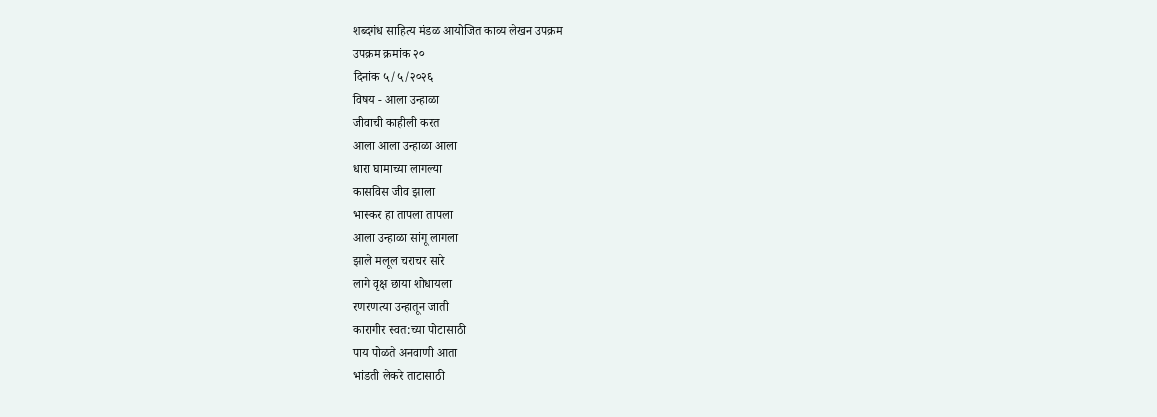शब्दगंध साहित्य मंडळ आयोजित काव्य लेखन उपक्रम
उपक्रम क्रमांक २०
दिनांक ५/५/२०२६
विषय - आला उन्हाळा
जीवाची काहीली करत
आला आला उन्हाळा आला
धारा घामाच्या लागल्या
कासविस जीव झाला
भास्कर हा तापला तापला
आला उन्हाळा सांगू लागला
झाले मलूल चराचर सारे
लागे वृक्ष छाया शोधायला
रणरणत्या उन्हातून जाती
कारागीर स्वत:च्या पोटासाठी
पाय पोळते अनवाणी आता
भांडती लेकरे ताटासाठी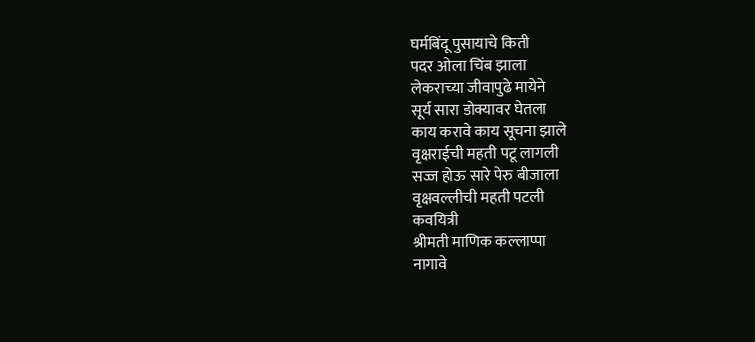घर्मबिंदू पुसायाचे किती
पदर ओला चिंब झाला
लेकराच्या जीवापुढे मायेने
सूर्य सारा डोक्यावर घेतला
काय करावे काय सूचना झाले
वृक्षराईची महती पटू लागली
सज्ज होऊ सारे पेरु बीजाला
वृक्षवल्लीची महती पटली
कवयित्री
श्रीमती माणिक कल्लाप्पा
नागावे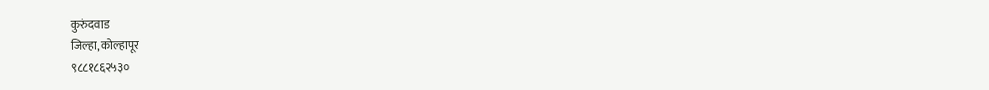कुरुंदवाड
जिल्हा, कोल्हापूर
९८८१८६२५३०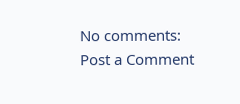No comments:
Post a Comment